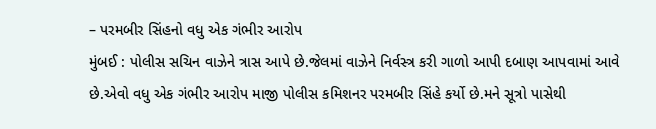– પરમબીર સિંહનો વધુ એક ગંભીર આરોપ
મુંબઈ : પોલીસ સચિન વાઝેને ત્રાસ આપે છે.જેલમાં વાઝેને નિર્વસ્ત્ર કરી ગાળો આપી દબાણ આપવામાં આવે છે.એવો વધુ એક ગંભીર આરોપ માજી પોલીસ કમિશનર પરમબીર સિંહે કર્યો છે.મને સૂત્રો પાસેથી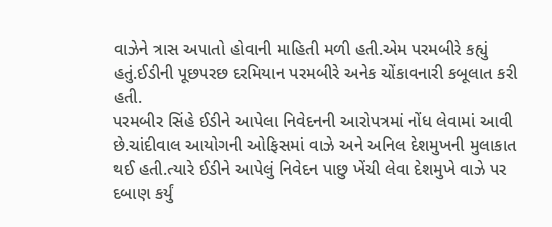વાઝેને ત્રાસ અપાતો હોવાની માહિતી મળી હતી.એમ પરમબીરે કહ્યું હતું.ઈડીની પૂછપરછ દરમિયાન પરમબીરે અનેક ચોંકાવનારી કબૂલાત કરી હતી.
પરમબીર સિંહે ઈડીને આપેલા નિવેદનની આરોપત્રમાં નોંધ લેવામાં આવી છે.ચાંદીવાલ આયોગની ઓફિસમાં વાઝે અને અનિલ દેશમુખની મુલાકાત થઈ હતી.ત્યારે ઈડીને આપેલું નિવેદન પાછુ ખેંચી લેવા દેશમુખે વાઝે પર દબાણ કર્યું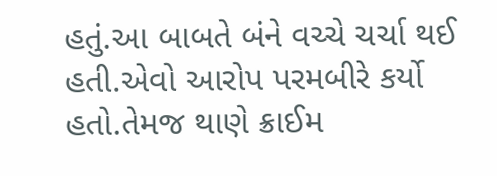હતું.આ બાબતે બંને વચ્ચે ચર્ચા થઈ હતી.એવો આરોપ પરમબીરે કર્યો હતો.તેમજ થાણે ક્રાઈમ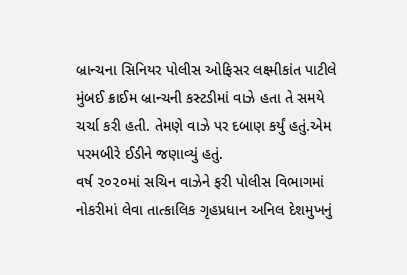બ્રાન્ચના સિનિયર પોલીસ ઓફિસર લક્ષ્મીકાંત પાટીલે મુંબઈ ક્રાઈમ બ્રાન્ચની કસ્ટડીમાં વાઝે હતા તે સમયે ચર્ચા કરી હતી. તેમણે વાઝે પર દબાણ કર્યું હતું.એમ પરમબીરે ઈડીને જણાવ્યું હતું.
વર્ષ ૨૦૨૦માં સચિન વાઝેને ફરી પોલીસ વિભાગમાં નોકરીમાં લેવા તાત્કાલિક ગૃહપ્રધાન અનિલ દેશમુખનું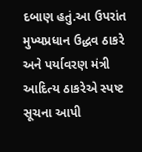દબાણ હતું.આ ઉપરાંત મુખ્યપ્રધાન ઉદ્ધવ ઠાકરે અને પર્યાવરણ મંત્રી આદિત્ય ઠાકરેએ સ્પષ્ટ સૂચના આપી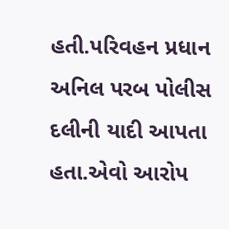હતી.પરિવહન પ્રધાન અનિલ પરબ પોલીસ દલીની યાદી આપતા હતા.એવો આરોપ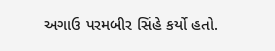અગાઉ પરમબીર સિંહે કર્યો હતો.